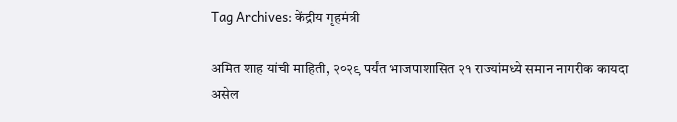Tag Archives: केंद्रीय गृहमंत्री

अमित शाह यांची माहिती, २०२९ पर्यंत भाजपाशासित २१ राज्यांमध्ये समान नागरीक कायदा असेल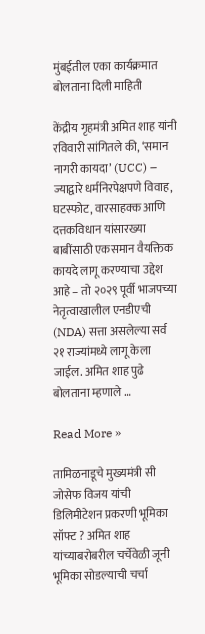मुंबईतील एका कार्यक्रमात बोलताना दिली माहिती

केंद्रीय गृहमंत्री अमित शाह यांनी रविवारी सांगितले की, ‘समान नागरी कायदा’ (UCC) – ज्याद्वारे धर्मनिरपेक्षपणे विवाह, घटस्फोट, वारसाहक्क आणि दत्तकविधान यांसारख्या बाबींसाठी एकसमान वैयक्तिक कायदे लागू करण्याचा उद्देश आहे – तो २०२९ पूर्वी भाजपच्या नेतृत्वाखालील एनडीएची (NDA) सत्ता असलेल्या सर्व २१ राज्यांमध्ये लागू केला जाईल. अमित शाह पुढे बोलताना म्हणाले …

Read More »

तामिळनाडूचे मुख्यमंत्री सी जोसेफ विजय यांची डिलिमीटेशन प्रकरणी भूमिका सॉफ्ट ? अमित शाह यांच्याबरोबरील चर्चेवेळी जूनी भूमिका सोडल्याची चर्चा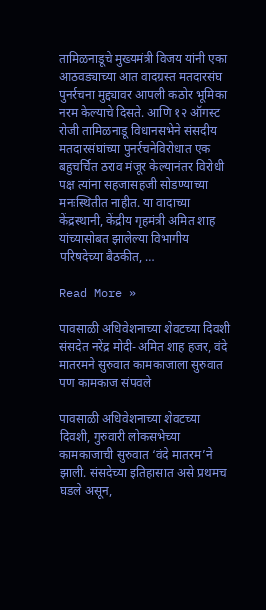तामिळनाडूचे मुख्यमंत्री विजय यांनी एका आठवड्याच्या आत वादग्रस्त मतदारसंघ पुनर्रचना मुद्द्यावर आपली कठोर भूमिका नरम केल्याचे दिसते. आणि १२ ऑगस्ट रोजी तामिळनाडू विधानसभेने संसदीय मतदारसंघांच्या पुनर्रचनेविरोधात एक बहुचर्चित ठराव मंजूर केल्यानंतर विरोधी पक्ष त्यांना सहजासहजी सोडण्याच्या मनःस्थितीत नाहीत. या वादाच्या केंद्रस्थानी, केंद्रीय गृहमंत्री अमित शाह यांच्यासोबत झालेल्या विभागीय परिषदेच्या बैठकीत, …

Read More »

पावसाळी अधिवेशनाच्या शेवटच्या दिवशी संसदेत नरेंद्र मोदी-अमित शाह हजर, वंदे मातरमने सुरुवात कामकाजाला सुरुवात पण कामकाज संपवले

पावसाळी अधिवेशनाच्या शेवटच्या दिवशी, गुरुवारी लोकसभेच्या कामकाजाची सुरुवात ‘वंदे मातरम’ने झाली. संसदेच्या इतिहासात असे प्रथमच घडले असून,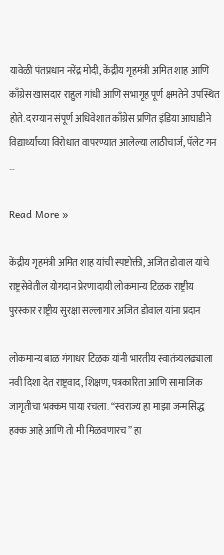यावेळी पंतप्रधान नरेंद्र मोदी, केंद्रीय गृहमंत्री अमित शाह आणि काँग्रेस खासदार राहुल गांधी आणि सभागृह पूर्ण क्षमतेने उपस्थित होते. दरम्यान संपूर्ण अधिवेशात काँग्रेस प्रणित इंडिया आघाडीने विद्यार्थ्यांच्या विरोधात वापरण्यात आलेल्या लाठीचार्ज, पॅलेट गन …

Read More »

केंद्रीय गृहमंत्री अमित शाह यांची स्पष्टोक्ती, अजित डोवाल यांचे राष्ट्रसेवेतील योगदान प्रेरणादायी लोकमान्य टिळक राष्ट्रीय पुरस्कार राष्ट्रीय सुरक्षा सल्लागार अजित डोवाल यांना प्रदान

लोकमान्य बाळ गंगाधर टिळक यांनी भारतीय स्वातंत्र्यलढ्याला नवी दिशा देत राष्ट्रवाद, शिक्षण, पत्रकारिता आणि सामाजिक जागृतीचा भक्कम पाया रचला. “स्वराज्य हा माझा जन्मसिद्ध हक्क आहे आणि तो मी मिळवणारच” हा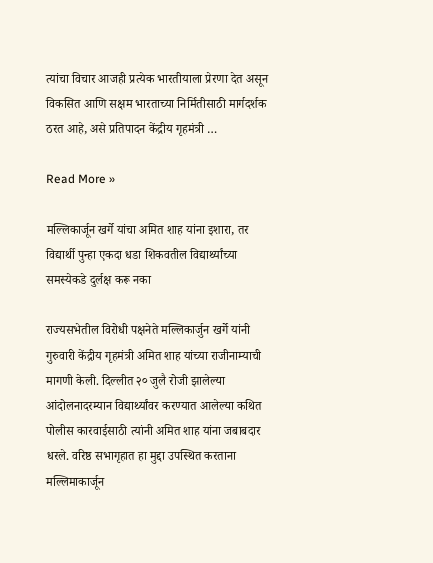त्यांचा विचार आजही प्रत्येक भारतीयाला प्रेरणा देत असून विकसित आणि सक्षम भारताच्या निर्मितीसाठी मार्गदर्शक ठरत आहे, असे प्रतिपादन केंद्रीय गृहमंत्री …

Read More »

मल्लिकार्जून खर्गे यांचा अमित शाह यांना इशारा, तर विद्यार्थी पुन्हा एकदा धडा शिकवतील विद्यार्थ्यांच्या समस्येकडे दुर्लक्ष करू नका

राज्यसभेतील विरोधी पक्षनेते मल्लिकार्जुन खर्गे यांनी गुरुवारी केंद्रीय गृहमंत्री अमित शाह यांच्या राजीनाम्याची मागणी केली. दिल्लीत २० जुलै रोजी झालेल्या आंदोलनादरम्यान विद्यार्थ्यांवर करण्यात आलेल्या कथित पोलीस कारवाईसाठी त्यांनी अमित शाह यांना जबाबदार धरले. वरिष्ठ सभागृहात हा मुद्दा उपस्थित करताना मल्लिमाकार्जून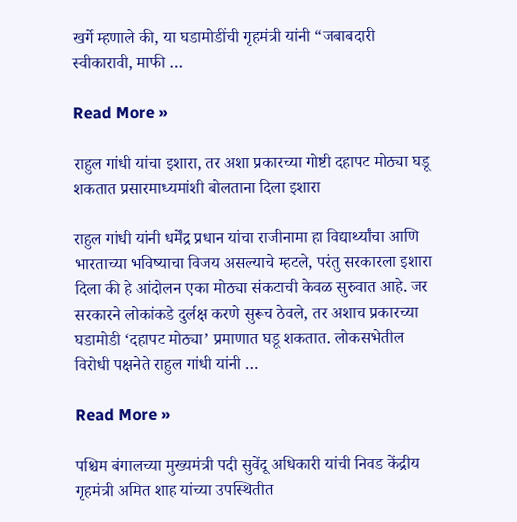खर्गे म्हणाले की, या घडामोडींची गृहमंत्री यांनी “जबाबदारी स्वीकारावी, माफी …

Read More »

राहुल गांधी यांचा इशारा, तर अशा प्रकारच्या गोष्टी दहापट मोठ्या घडू शकतात प्रसारमाध्यमांशी बोलताना दिला इशारा

राहुल गांधी यांनी धर्मेंद्र प्रधान यांचा राजीनामा हा विद्यार्थ्यांचा आणि भारताच्या भविष्याचा विजय असल्याचे म्हटले, परंतु सरकारला इशारा दिला की हे आंदोलन एका मोठ्या संकटाची केवळ सुरुवात आहे. जर सरकारने लोकांकडे दुर्लक्ष करणे सुरूच ठेवले, तर अशाच प्रकारच्या घडामोडी ‘दहापट मोठ्या’ प्रमाणात घडू शकतात. लोकसभेतील विरोधी पक्षनेते राहुल गांधी यांनी …

Read More »

पश्चिम बंगालच्या मुख्यमंत्री पदी सुवेंदू अधिकारी यांची निवड केंद्रीय गृहमंत्री अमित शाह यांच्या उपस्थितीत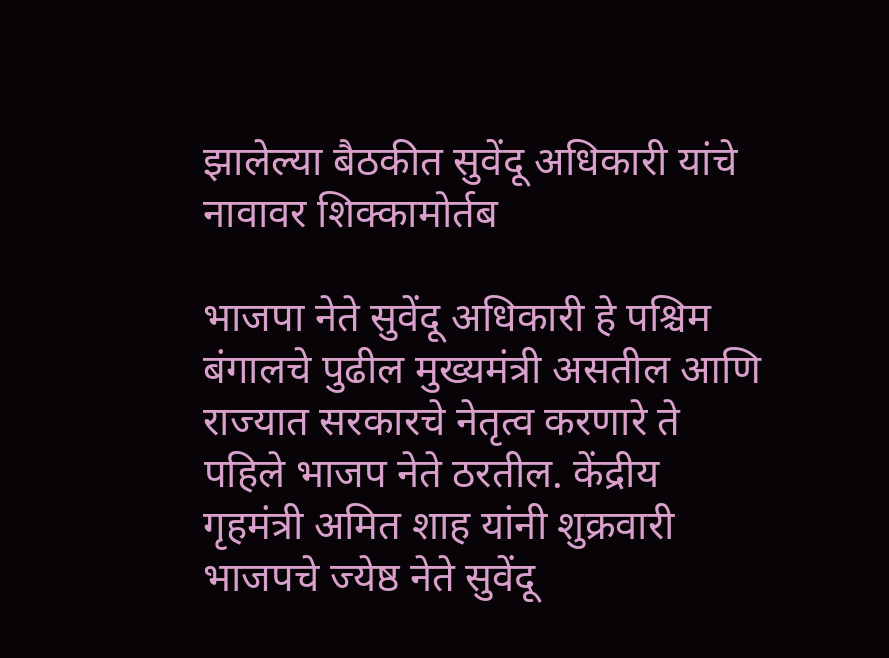झालेल्या बैठकीत सुवेंदू अधिकारी यांचे नावावर शिक्कामोर्तब

भाजपा नेते सुवेंदू अधिकारी हे पश्चिम बंगालचे पुढील मुख्यमंत्री असतील आणि राज्यात सरकारचे नेतृत्व करणारे ते पहिले भाजप नेते ठरतील. केंद्रीय गृहमंत्री अमित शाह यांनी शुक्रवारी भाजपचे ज्येष्ठ नेते सुवेंदू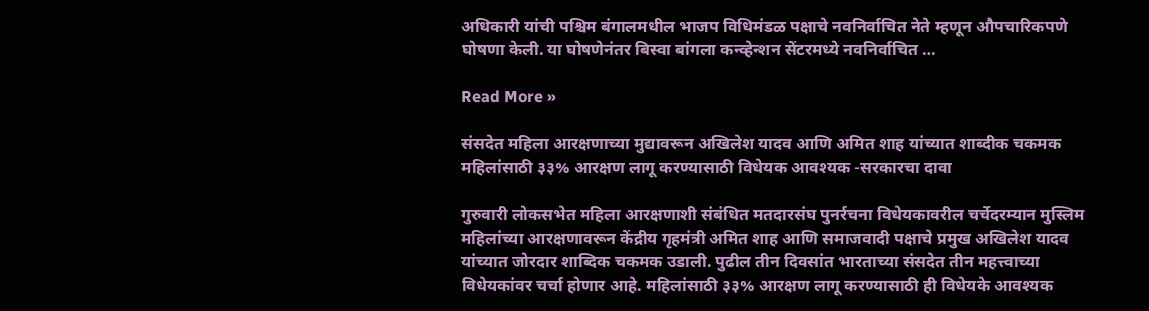अधिकारी यांची पश्चिम बंगालमधील भाजप विधिमंडळ पक्षाचे नवनिर्वाचित नेते म्हणून औपचारिकपणे घोषणा केली. या घोषणेनंतर बिस्वा बांगला कन्व्हेन्शन सेंटरमध्ये नवनिर्वाचित …

Read More »

संसदेत महिला आरक्षणाच्या मुद्यावरून अखिलेश यादव आणि अमित शाह यांच्यात शाब्दीक चकमक महिलांसाठी ३३% आरक्षण लागू करण्यासाठी विधेयक आवश्यक -सरकारचा दावा

गुरुवारी लोकसभेत महिला आरक्षणाशी संबंधित मतदारसंघ पुनर्रचना विधेयकावरील चर्चेदरम्यान मुस्लिम महिलांच्या आरक्षणावरून केंद्रीय गृहमंत्री अमित शाह आणि समाजवादी पक्षाचे प्रमुख अखिलेश यादव यांच्यात जोरदार शाब्दिक चकमक उडाली. पुढील तीन दिवसांत भारताच्या संसदेत तीन महत्त्वाच्या विधेयकांवर चर्चा होणार आहे. महिलांसाठी ३३% आरक्षण लागू करण्यासाठी ही विधेयके आवश्यक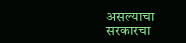असल्याचा सरकारचा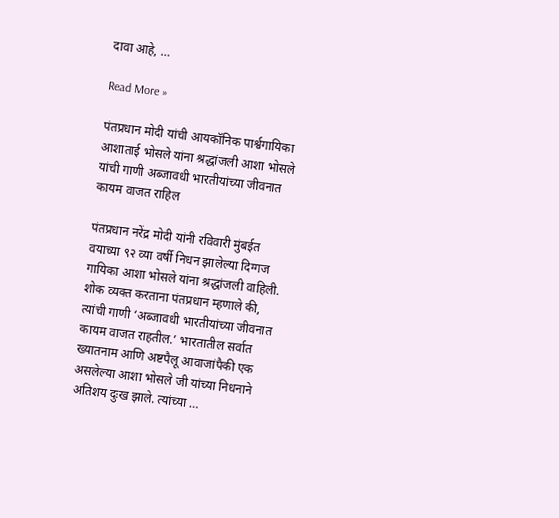दावा आहे, …

Read More »

पंतप्रधान मोदी यांची आयकॉनिक पार्श्वगायिका आशाताई भोसले यांना श्रद्धांजली आशा भोसले यांची गाणी अब्जावधी भारतीयांच्या जीवनात कायम वाजत राहिल

पंतप्रधान नरेंद्र मोदी यांनी रविवारी मुंबईत वयाच्या ९२ व्या वर्षी निधन झालेल्या दिग्गज गायिका आशा भोसले यांना श्रद्धांजली वाहिली. शोक व्यक्त करताना पंतप्रधान म्हणाले की, त्यांची गाणी ‘अब्जावधी भारतीयांच्या जीवनात कायम वाजत राहतील.’ भारतातील सर्वात ख्यातनाम आणि अष्टपैलू आवाजांपैकी एक असलेल्या आशा भोसले जी यांच्या निधनाने अतिशय दुःख झाले. त्यांच्या …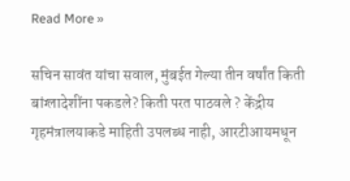Read More »

सचिन सावंत यांचा सवाल, मुंबईत गेल्या तीन वर्षांत किती बांग्लादेशींना पकडले? किती परत पाठवले ? केंद्रीय गृहमंत्रालयाकडे माहिती उपलब्ध नाही, आरटीआयमधून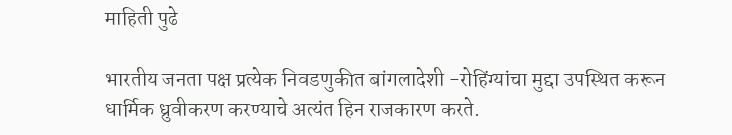माहिती पुढे

भारतीय जनता पक्ष प्रत्येक निवडणुकीत बांगलादेशी -रोहिंग्यांचा मुद्दा उपस्थित करून धार्मिक ध्रुवीकरण करण्याचे अत्यंत हिन राजकारण करते.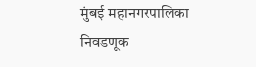मुंबई महानगरपालिका निवडणूक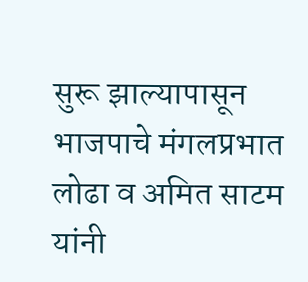सुरू झाल्यापासून भाजपाचे मंगलप्रभात लोढा व अमित साटम यांनी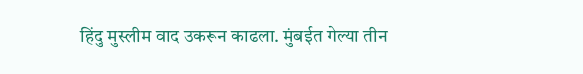हिंदु मुस्लीम वाद उकरून काढला. मुंबईत गेल्या तीन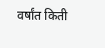वर्षांत किती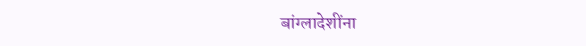बांग्लादेशींना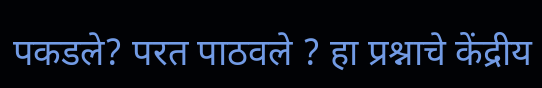पकडले? परत पाठवले ? हा प्रश्नाचे केंद्रीय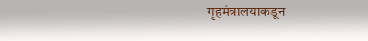गृहमंत्रालयाकडून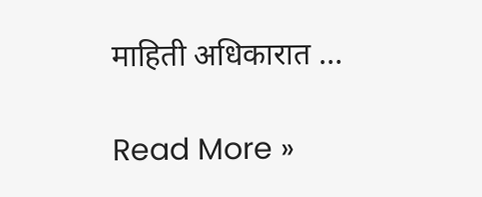माहिती अधिकारात …

Read More »